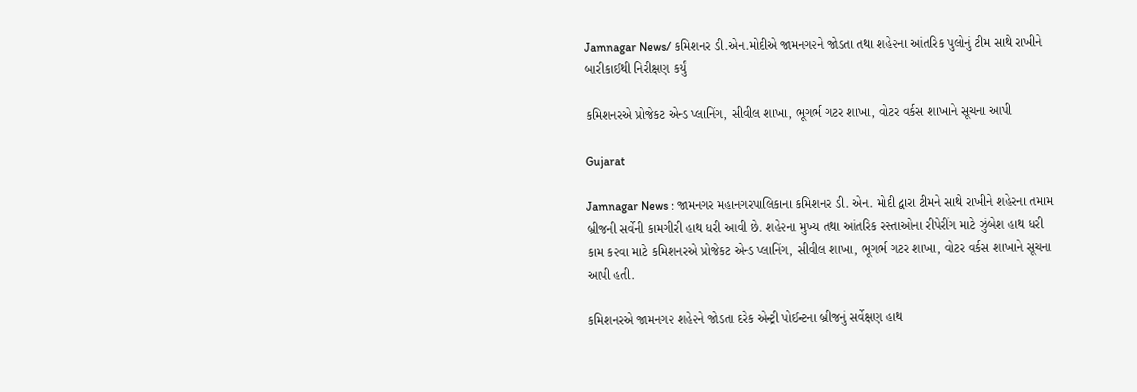Jamnagar News/ કમિશનર ડી.એન.મોદીએ જામનગ૨ને જોડતા તથા શહે૨ના આંતરિક પુલોનું ટીમ સાથે રાખીને બારીકાઈથી નિરીક્ષણ કર્યું

કમિશનરએ પ્રોજેકટ એન્ડ પ્લાનિંગ, સીવીલ શાખા, ભૂગર્ભ ગટર શાખા, વોટર વર્કસ શાખાને સૂચના આપી

Gujarat

Jamnagar News : જામનગર મહાનગરપાલિકાના કમિશનર ડી. એન. મોદી દ્વારા ટીમને સાથે રાખીને શહેરના તમામ બ્રીજની સર્વેની કામગીરી હાથ ધરી આવી છે. શહે૨ના મુખ્ય તથા આંતરિક રસ્તાઓના રીપેરીંગ માટે ઝુંબેશ હાથ ધરી કામ ક૨વા માટે કમિશનરએ પ્રોજેકટ એન્ડ પ્લાનિંગ, સીવીલ શાખા, ભૂગર્ભ ગટર શાખા, વોટર વર્કસ શાખાને સૂચના આપી હતી.

કમિશનરએ જામનગ૨ શહે૨ને જોડતા દરેક એન્ટ્રી પોઈન્ટના બ્રીજનું સર્વેક્ષણ હાથ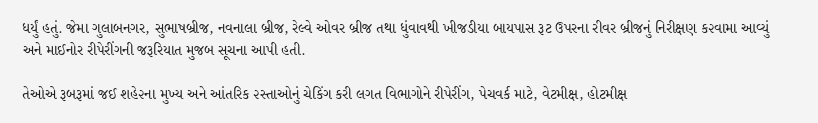ધર્યું હતું. જેમા ગુલાબનગર, સુભાષબ્રીજ, નવનાલા બ્રીજ, રેલ્વે ઓવર બ્રીજ તથા ધુંવાવથી ખીજડીયા બાયપાસ રૂટ ઉપરના રીવર બ્રીજનું નિરીક્ષણ ક૨વામા આવ્યું અને માઈનોર રીપેરીંગની જરૂરિયાત મુજબ સૂચના આપી હતી.

તેઓએ રૂબરૂમાં જઈ શહે૨ના મુખ્ય અને આંતરિક ૨સ્તાઓનું ચેકિંગ કરી લગત વિભાગોને રીપેરીંગ, પેચવર્ક માટે, વેટમીક્ષ, હોટમીક્ષ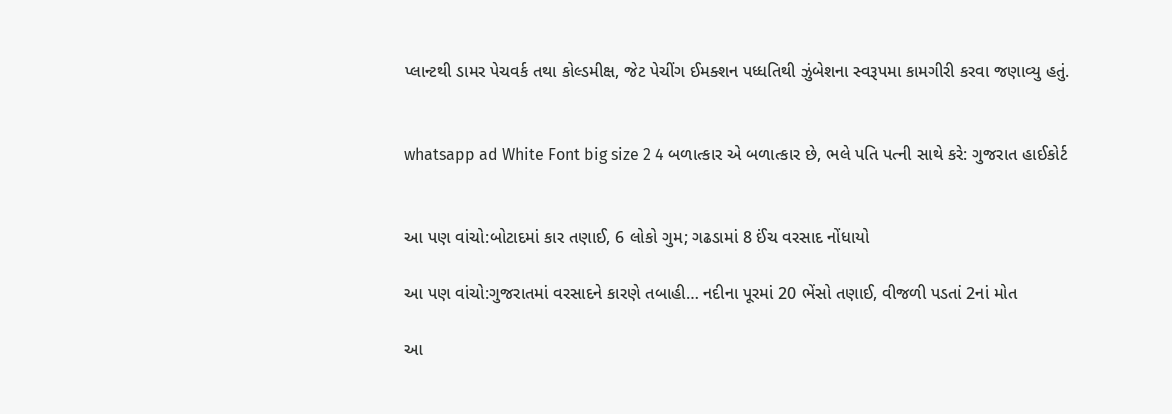પ્લાન્ટથી ડામર પેચવર્ક તથા કોલ્ડમીક્ષ, જેટ પેચીંગ ઈમક્શન પધ્ધતિથી ઝુંબેશના સ્વરૂપમા કામગીરી કરવા જણાવ્યુ હતું.


whatsapp ad White Font big size 2 4 બળાત્કાર એ બળાત્કાર છે, ભલે પતિ પત્ની સાથે કરે: ગુજરાત હાઈકોર્ટ


આ પણ વાંચો:બોટાદમાં કાર તણાઈ, 6 લોકો ગુમ; ગઢડામાં 8 ઈંચ વરસાદ નોંધાયો

આ પણ વાંચો:ગુજરાતમાં વરસાદને કારણે તબાહી… નદીના પૂરમાં 20 ભેંસો તણાઈ, વીજળી પડતાં 2નાં મોત

આ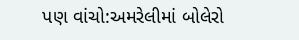પણ વાંચો:અમરેલીમાં બોલેરો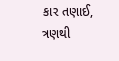કાર તણાઈ, ત્રણથી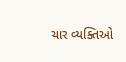ચાર વ્યક્તિઓ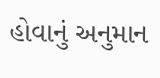હોવાનું અનુમાન